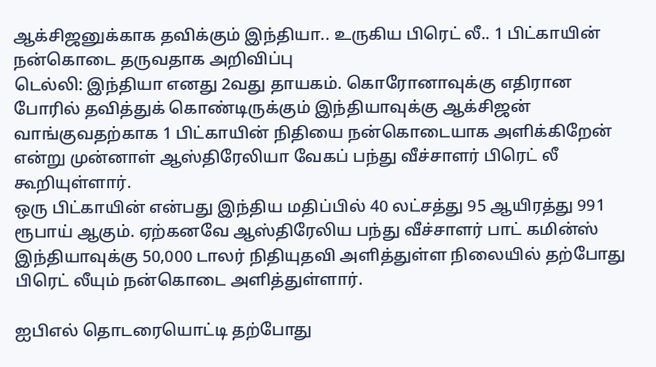ஆக்சிஜனுக்காக தவிக்கும் இந்தியா.. உருகிய பிரெட் லீ.. 1 பிட்காயின் நன்கொடை தருவதாக அறிவிப்பு
டெல்லி: இந்தியா எனது 2வது தாயகம். கொரோனாவுக்கு எதிரான போரில் தவித்துக் கொண்டிருக்கும் இந்தியாவுக்கு ஆக்சிஜன் வாங்குவதற்காக 1 பிட்காயின் நிதியை நன்கொடையாக அளிக்கிறேன் என்று முன்னாள் ஆஸ்திரேலியா வேகப் பந்து வீச்சாளர் பிரெட் லீ கூறியுள்ளார்.
ஒரு பிட்காயின் என்பது இந்திய மதிப்பில் 40 லட்சத்து 95 ஆயிரத்து 991 ரூபாய் ஆகும். ஏற்கனவே ஆஸ்திரேலிய பந்து வீச்சாளர் பாட் கமின்ஸ் இந்தியாவுக்கு 50,000 டாலர் நிதியுதவி அளித்துள்ள நிலையில் தற்போது பிரெட் லீயும் நன்கொடை அளித்துள்ளார்.

ஐபிஎல் தொடரையொட்டி தற்போது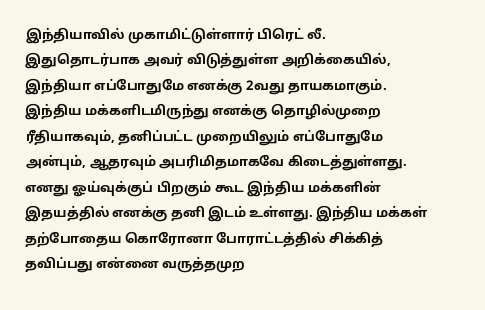இந்தியாவில் முகாமிட்டுள்ளார் பிரெட் லீ. இதுதொடர்பாக அவர் விடுத்துள்ள அறிக்கையில், இந்தியா எப்போதுமே எனக்கு 2வது தாயகமாகும். இந்திய மக்களிடமிருந்து எனக்கு தொழில்முறை ரீதியாகவும், தனிப்பட்ட முறையிலும் எப்போதுமே அன்பும், ஆதரவும் அபரிமிதமாகவே கிடைத்துள்ளது. எனது ஓய்வுக்குப் பிறகும் கூட இந்திய மக்களின் இதயத்தில் எனக்கு தனி இடம் உள்ளது. இந்திய மக்கள் தற்போதைய கொரோனா போராட்டத்தில் சிக்கித் தவிப்பது என்னை வருத்தமுற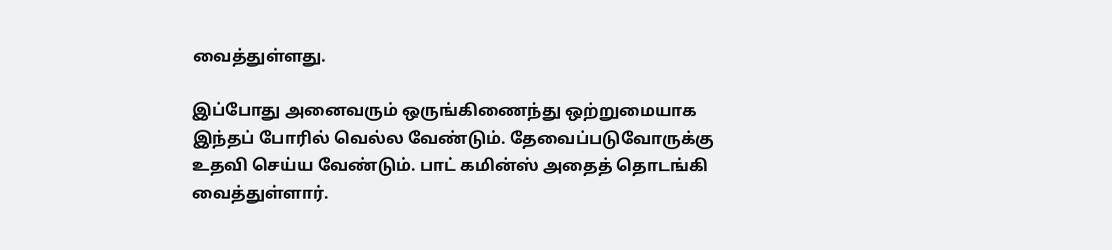வைத்துள்ளது.

இப்போது அனைவரும் ஒருங்கிணைந்து ஒற்றுமையாக இந்தப் போரில் வெல்ல வேண்டும். தேவைப்படுவோருக்கு உதவி செய்ய வேண்டும். பாட் கமின்ஸ் அதைத் தொடங்கி வைத்துள்ளார்.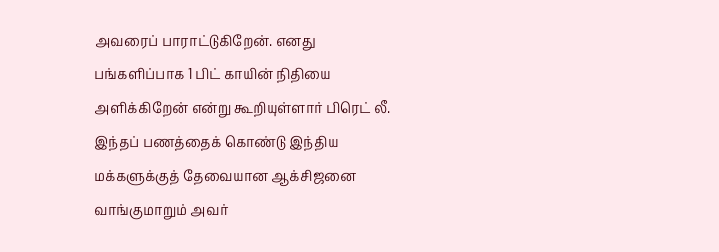அவரைப் பாராட்டுகிறேன். எனது பங்களிப்பாக 1 பிட் காயின் நிதியை அளிக்கிறேன் என்று கூறியுள்ளார் பிரெட் லீ. இந்தப் பணத்தைக் கொண்டு இந்திய மக்களுக்குத் தேவையான ஆக்சிஜனை வாங்குமாறும் அவர்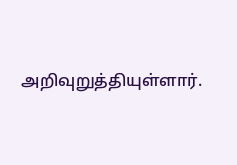அறிவுறுத்தியுள்ளார்.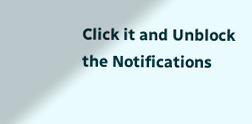Click it and Unblock the Notifications